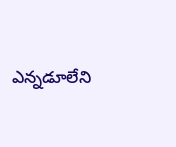ఎన్నడూలేని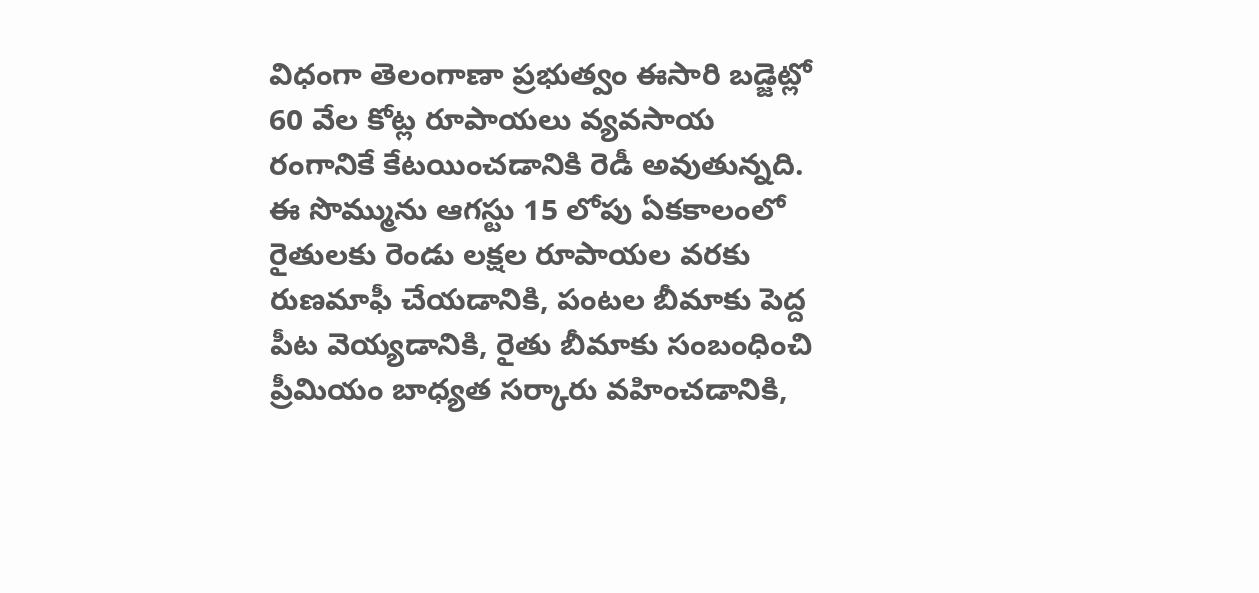విధంగా తెలంగాణా ప్రభుత్వం ఈసారి బడ్జెట్లో 60 వేల కోట్ల రూపాయలు వ్యవసాయ రంగానికే కేటయించడానికి రెడీ అవుతున్నది. ఈ సొమ్మును ఆగస్టు 15 లోపు ఏకకాలంలో రైతులకు రెండు లక్షల రూపాయల వరకు రుణమాఫీ చేయడానికి, పంటల బీమాకు పెద్ద పీట వెయ్యడానికి, రైతు బీమాకు సంబంధించి ప్రీమియం బాధ్యత సర్కారు వహించడానికి,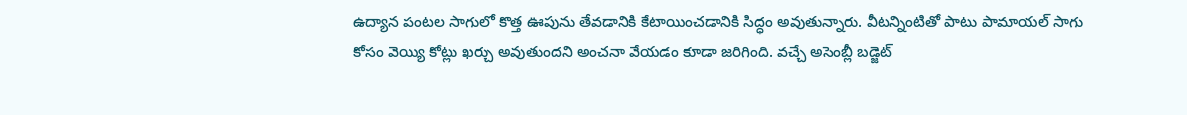ఉద్యాన పంటల సాగులో కొత్త ఊపును తేవడానికి కేటాయించడానికి సిద్ధం అవుతున్నారు. వీటన్నింటితో పాటు పామాయల్ సాగు కోసం వెయ్యి కోట్లు ఖర్చు అవుతుందని అంచనా వేయడం కూడా జరిగింది. వచ్చే అసెంబ్లీ బడ్జెట్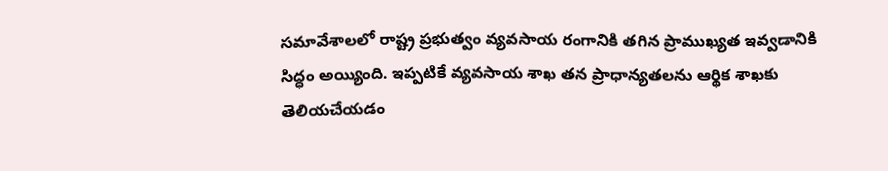సమావేశాలలో రాష్ట్ర ప్రభుత్వం వ్యవసాయ రంగానికి తగిన ప్రాముఖ్యత ఇవ్వడానికి సిద్ధం అయ్యింది. ఇప్పటికే వ్యవసాయ శాఖ తన ప్రాధాన్యతలను ఆర్థిక శాఖకు తెలియచేయడం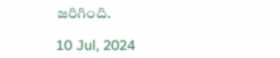జరిగింది.

10 Jul, 2024